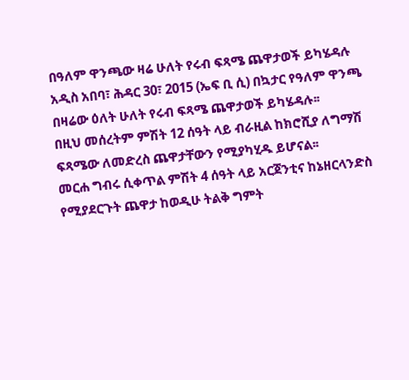በዓለም ዋንጫው ዛሬ ሁለት የሩብ ፍጻሜ ጨዋታወች ይካሄዳሉ
አዲስ አበባ፣ ሕዳር 30፣ 2015 (ኤፍ ቢ ሲ) በኳታር የዓለም ዋንጫ በዛሬው ዕለት ሁለት የሩብ ፍጻሜ ጨዋታወች ይካሄዳሉ፡፡
በዚህ መሰረትም ምሽት 12 ሰዓት ላይ ብራዚል ከክሮሺያ ለግማሽ ፍጻሜው ለመድረስ ጨዋታቸውን የሚያካሂዱ ይሆናል፡፡
መርሐ ግብሩ ሲቀጥል ምሽት 4 ሰዓት ላይ አርጀንቲና ከኔዘርላንድስ የሚያደርጉት ጨዋታ ከወዲሁ ትልቅ ግምት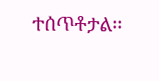ተሰጥቶታል፡፡